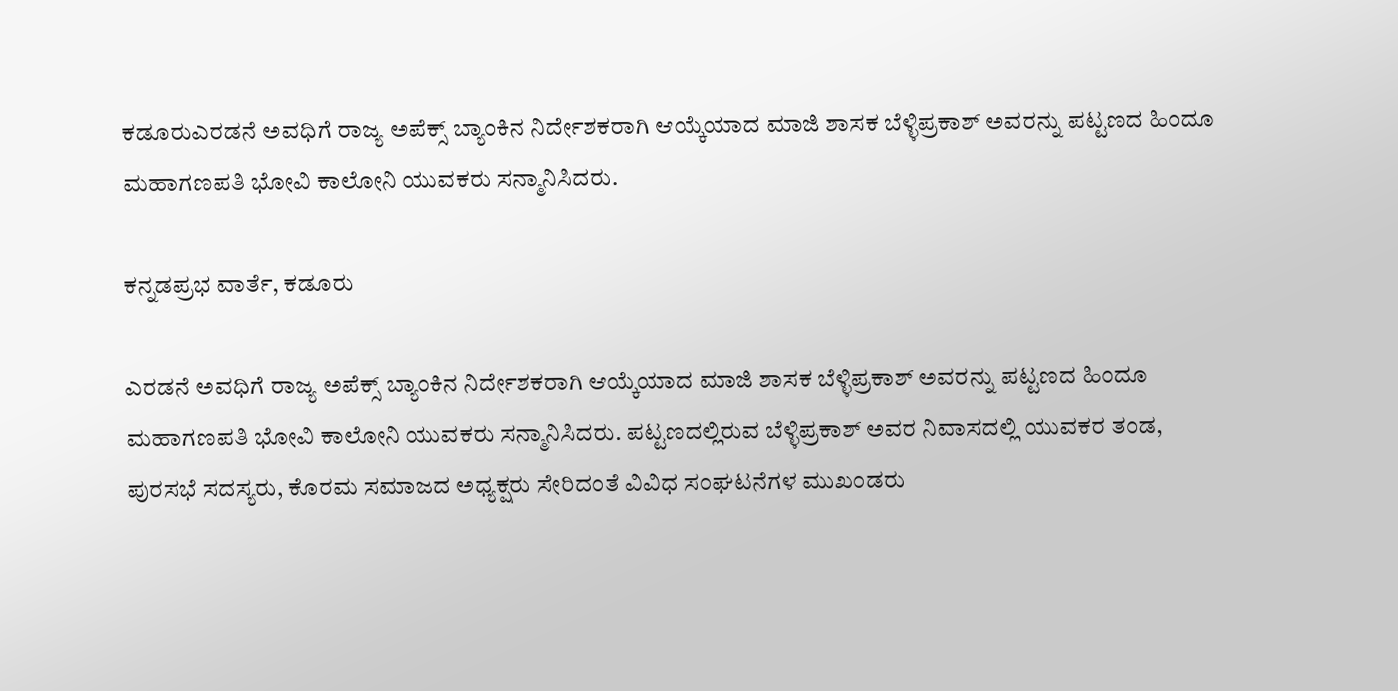ಕಡೂರುಎರಡನೆ ಅವಧಿಗೆ ರಾಜ್ಯ ಅಪೆಕ್ಸ್ ಬ್ಯಾಂಕಿನ ನಿರ್ದೇಶಕರಾಗಿ ಆಯ್ಕೆಯಾದ ಮಾಜಿ ಶಾಸಕ ಬೆಳ್ಳಿಪ್ರಕಾಶ್‌ ಅವರನ್ನು ಪಟ್ಟಣದ ಹಿಂದೂ ಮಹಾಗಣಪತಿ ಭೋವಿ ಕಾಲೋನಿ ಯುವಕರು ಸನ್ಮಾನಿಸಿದರು.

ಕನ್ನಡಪ್ರಭ ವಾರ್ತೆ, ಕಡೂರು

ಎರಡನೆ ಅವಧಿಗೆ ರಾಜ್ಯ ಅಪೆಕ್ಸ್ ಬ್ಯಾಂಕಿನ ನಿರ್ದೇಶಕರಾಗಿ ಆಯ್ಕೆಯಾದ ಮಾಜಿ ಶಾಸಕ ಬೆಳ್ಳಿಪ್ರಕಾಶ್‌ ಅವರನ್ನು ಪಟ್ಟಣದ ಹಿಂದೂ ಮಹಾಗಣಪತಿ ಭೋವಿ ಕಾಲೋನಿ ಯುವಕರು ಸನ್ಮಾನಿಸಿದರು. ಪಟ್ಟಣದಲ್ಲಿರುವ ಬೆಳ್ಳಿಪ್ರಕಾಶ್ ಅವರ ನಿವಾಸದಲ್ಲಿ ಯುವಕರ ತಂಡ, ಪುರಸಭೆ ಸದಸ್ಯರು, ಕೊರಮ ಸಮಾಜದ ಅಧ್ಯಕ್ಷರು ಸೇರಿದಂತೆ ವಿವಿಧ ಸಂಘಟನೆಗಳ ಮುಖಂಡರು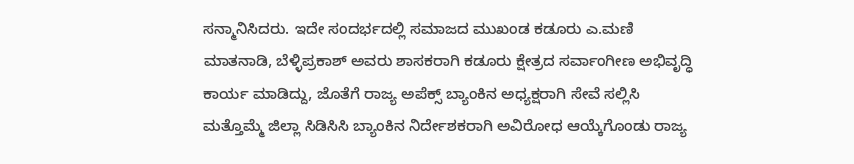ಸನ್ಮಾನಿಸಿದರು. ಇದೇ ಸಂದರ್ಭದಲ್ಲಿ ಸಮಾಜದ ಮುಖಂಡ ಕಡೂರು ಎ.ಮಣಿ ಮಾತನಾಡಿ, ಬೆಳ್ಳಿಪ್ರಕಾಶ್ ಅವರು ಶಾಸಕರಾಗಿ ಕಡೂರು ಕ್ಷೇತ್ರದ ಸರ್ವಾಂಗೀಣ ಅಭಿವೃದ್ಧಿ ಕಾರ್ಯ ಮಾಡಿದ್ದು, ಜೊತೆಗೆ ರಾಜ್ಯ ಅಪೆಕ್ಸ್ ಬ್ಯಾಂಕಿನ ಅಧ್ಯಕ್ಷರಾಗಿ ಸೇವೆ ಸಲ್ಲಿಸಿ ಮತ್ತೊಮ್ಮೆ ಜಿಲ್ಲಾ ಸಿಡಿಸಿಸಿ ಬ್ಯಾಂಕಿನ ನಿರ್ದೇಶಕರಾಗಿ ಅವಿರೋಧ ಆಯ್ಕೆಗೊಂಡು ರಾಜ್ಯ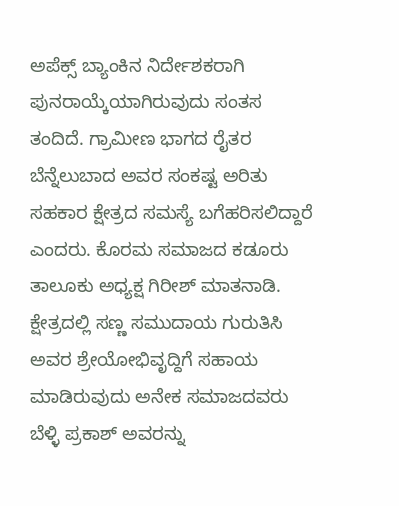ಅಪೆಕ್ಸ್ ಬ್ಯಾಂಕಿನ ನಿರ್ದೇಶಕರಾಗಿ ಪುನರಾಯ್ಕೆಯಾಗಿರುವುದು ಸಂತಸ ತಂದಿದೆ. ಗ್ರಾಮೀಣ ಭಾಗದ ರೈತರ ಬೆನ್ನೆಲುಬಾದ ಅವರ ಸಂಕಷ್ಟ ಅರಿತು ಸಹಕಾರ ಕ್ಷೇತ್ರದ ಸಮಸ್ಯೆ ಬಗೆಹರಿಸಲಿದ್ದಾರೆ ಎಂದರು. ಕೊರಮ ಸಮಾಜದ ಕಡೂರು ತಾಲೂಕು ಅಧ್ಯಕ್ಷ ಗಿರೀಶ್ ಮಾತನಾಡಿ. ಕ್ಷೇತ್ರದಲ್ಲಿ ಸಣ್ಣ ಸಮುದಾಯ ಗುರುತಿಸಿ ಅವರ ಶ್ರೇಯೋಭಿವೃದ್ದಿಗೆ ಸಹಾಯ ಮಾಡಿರುವುದು ಅನೇಕ ಸಮಾಜದವರು ಬೆಳ್ಳಿ ಪ್ರಕಾಶ್ ಅವರನ್ನು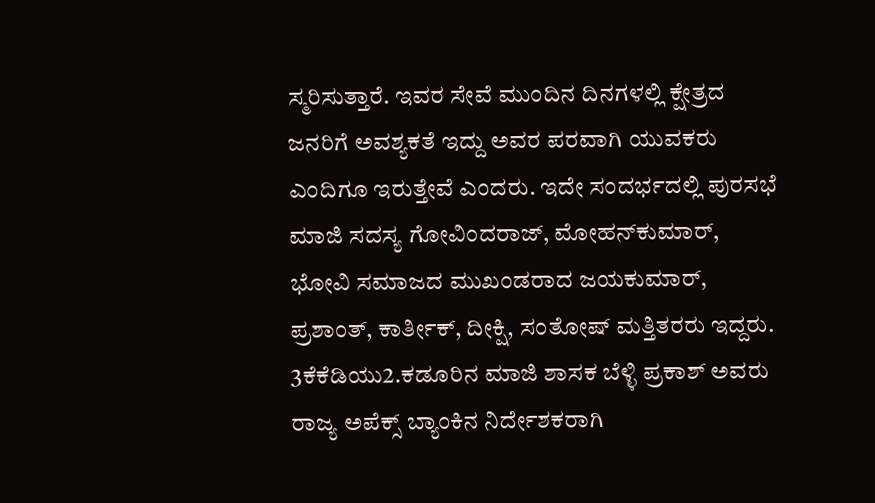ಸ್ಮರಿಸುತ್ತಾರೆ. ಇವರ ಸೇವೆ ಮುಂದಿನ ದಿನಗಳಲ್ಲಿ ಕ್ಷೇತ್ರದ ಜನರಿಗೆ ಅವಶ್ಯಕತೆ ಇದ್ದು ಅವರ ಪರವಾಗಿ ಯುವಕರು ಎಂದಿಗೂ ಇರುತ್ತೇವೆ ಎಂದರು. ಇದೇ ಸಂದರ್ಭದಲ್ಲಿ ಪುರಸಭೆ ಮಾಜಿ ಸದಸ್ಯ ಗೋವಿಂದರಾಜ್, ಮೋಹನ್‌ಕುಮಾರ್, ಭೋವಿ ಸಮಾಜದ ಮುಖಂಡರಾದ ಜಯಕುಮಾರ್, ಪ್ರಶಾಂತ್, ಕಾರ್ತೀಕ್, ದೀಕ್ಷಿ, ಸಂತೋಷ್ ಮತ್ತಿತರರು ಇದ್ದರು. 3ಕೆಕೆಡಿಯು2.ಕಡೂರಿನ ಮಾಜಿ ಶಾಸಕ ಬೆಳ್ಳಿ ಪ್ರಕಾಶ್ ಅವರು ರಾಜ್ಯ ಅಪೆಕ್ಸ್ ಬ್ಯಾಂಕಿನ ನಿರ್ದೇಶಕರಾಗಿ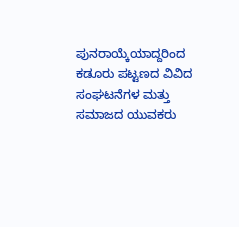ಪುನರಾಯ್ಕೆಯಾದ್ದರಿಂದ ಕಡೂರು ಪಟ್ಟಣದ ವಿವಿದ ಸಂಘಟನೆಗಳ ಮತ್ತು ಸಮಾಜದ ಯುವಕರು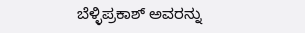ಬೆಳ್ಳಿಪ್ರಕಾಶ್ ಅವರನ್ನು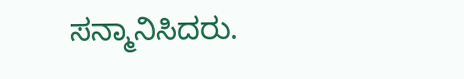ಸನ್ಮಾನಿಸಿದರು.